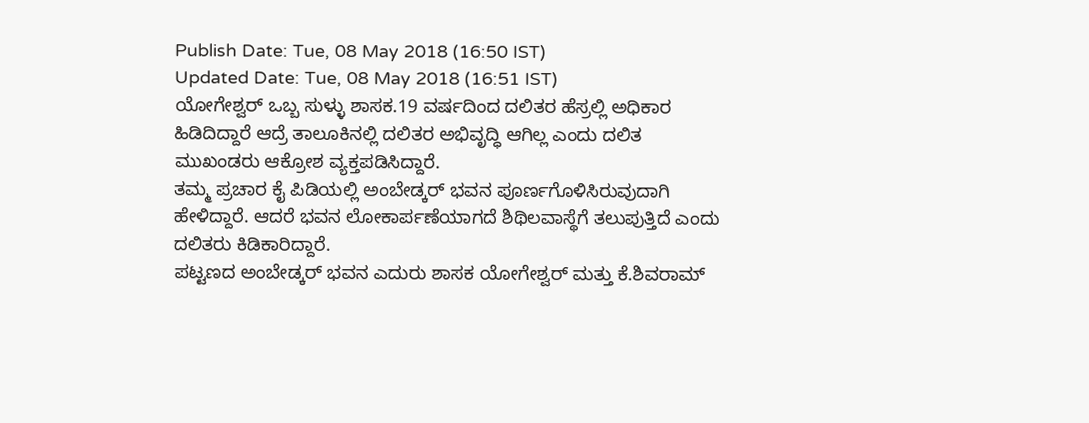Publish Date: Tue, 08 May 2018 (16:50 IST)
Updated Date: Tue, 08 May 2018 (16:51 IST)
ಯೋಗೇಶ್ವರ್ ಒಬ್ಬ ಸುಳ್ಳು ಶಾಸಕ.19 ವರ್ಷದಿಂದ ದಲಿತರ ಹೆಸ್ರಲ್ಲಿ ಅಧಿಕಾರ ಹಿಡಿದಿದ್ದಾರೆ ಆದ್ರೆ ತಾಲೂಕಿನಲ್ಲಿ ದಲಿತರ ಅಭಿವೃದ್ಧಿ ಆಗಿಲ್ಲ ಎಂದು ದಲಿತ ಮುಖಂಡರು ಆಕ್ರೋಶ ವ್ಯಕ್ತಪಡಿಸಿದ್ದಾರೆ.
ತಮ್ಮ ಪ್ರಚಾರ ಕೈ ಪಿಡಿಯಲ್ಲಿ ಅಂಬೇಡ್ಕರ್ ಭವನ ಪೂರ್ಣಗೊಳಿಸಿರುವುದಾಗಿ ಹೇಳಿದ್ದಾರೆ. ಆದರೆ ಭವನ ಲೋಕಾರ್ಪಣೆಯಾಗದೆ ಶಿಥಿಲವಾಸ್ಥೆಗೆ ತಲುಪುತ್ತಿದೆ ಎಂದು ದಲಿತರು ಕಿಡಿಕಾರಿದ್ದಾರೆ.
ಪಟ್ಟಣದ ಅಂಬೇಡ್ಕರ್ ಭವನ ಎದುರು ಶಾಸಕ ಯೋಗೇಶ್ವರ್ ಮತ್ತು ಕೆ.ಶಿವರಾಮ್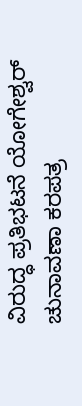ವಿರುದ್ಧ ಪ್ರತಿಭಟನೆ ಯೋಗೇಶ್ವರ್ ಚುನಾವಣಾ ಕರಪತ್ರ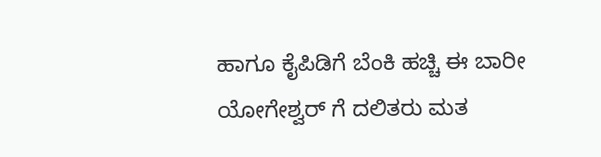ಹಾಗೂ ಕೈಪಿಡಿಗೆ ಬೆಂಕಿ ಹಚ್ಚಿ ಈ ಬಾರೀ ಯೋಗೇಶ್ವರ್ ಗೆ ದಲಿತರು ಮತ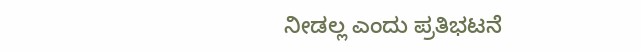ನೀಡಲ್ಲ ಎಂದು ಪ್ರತಿಭಟನೆ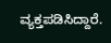ವ್ಯಕ್ತಪಡಿಸಿದ್ದಾರೆ.